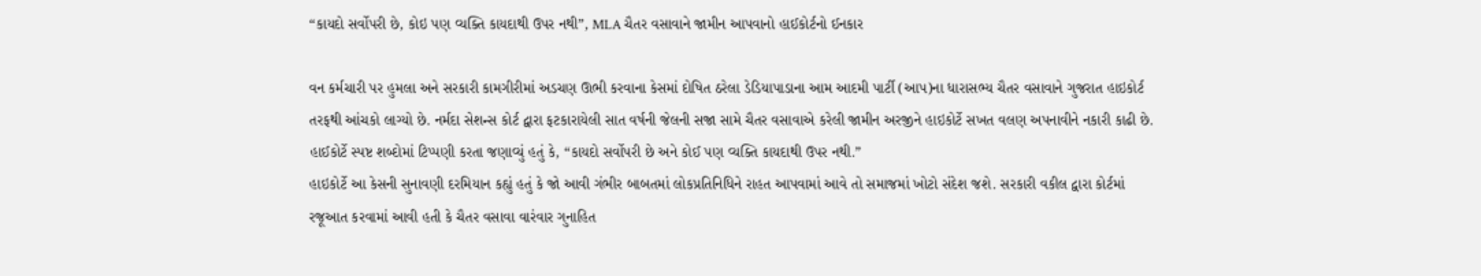“કાયદો સર્વોપરી છે, કોઇ પણ વ્યક્તિ કાયદાથી ઉપર નથી”, MLA ચૈતર વસાવાને જામીન આપવાનો હાઈકોર્ટનો ઈનકાર

વન કર્મચારી પર હુમલા અને સરકારી કામગીરીમાં અડચણ ઊભી કરવાના કેસમાં દોષિત ઠરેલા ડેડિયાપાડાના આમ આદમી પાર્ટી (આપ)ના ધારાસભ્ય ચૈતર વસાવાને ગુજરાત હાઇકોર્ટ તરફથી આંચકો લાગ્યો છે. નર્મદા સેશન્સ કોર્ટ દ્વારા ફટકારાયેલી સાત વર્ષની જેલની સજા સામે ચૈતર વસાવાએ કરેલી જામીન અરજીને હાઇકોર્ટે સખત વલણ અપનાવીને નકારી કાઢી છે. હાઈકોર્ટે સ્પષ્ટ શબ્દોમાં ટિપ્પણી કરતા જણાવ્યું હતું કે, “કાયદો સર્વોપરી છે અને કોઈ પણ વ્યક્તિ કાયદાથી ઉપર નથી.”
હાઇકોર્ટે આ કેસની સુનાવણી દરમિયાન કહ્યું હતું કે જો આવી ગંભીર બાબતમાં લોકપ્રતિનિધિને રાહત આપવામાં આવે તો સમાજમાં ખોટો સંદેશ જશે. સરકારી વકીલ દ્વારા કોર્ટમાં રજૂઆત કરવામાં આવી હતી કે ચૈતર વસાવા વારંવાર ગુનાહિત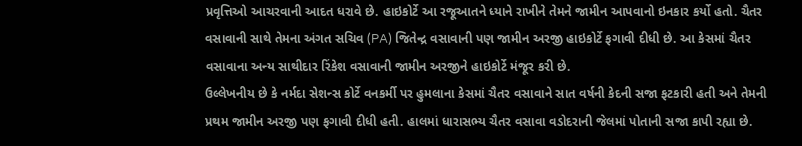પ્રવૃત્તિઓ આચરવાની આદત ધરાવે છે. હાઇકોર્ટે આ રજૂઆતને ધ્યાને રાખીને તેમને જામીન આપવાનો ઇનકાર કર્યો હતો. ચૈતર વસાવાની સાથે તેમના અંગત સચિવ (PA) જિતેન્દ્ર વસાવાની પણ જામીન અરજી હાઇકોર્ટે ફગાવી દીધી છે. આ કેસમાં ચૈતર વસાવાના અન્ય સાથીદાર રિંકેશ વસાવાની જામીન અરજીને હાઇકોર્ટે મંજૂર કરી છે.
ઉલ્લેખનીય છે કે નર્મદા સેશન્સ કોર્ટે વનકર્મી પર હુમલાના કેસમાં ચૈતર વસાવાને સાત વર્ષની કેદની સજા ફટકારી હતી અને તેમની પ્રથમ જામીન અરજી પણ ફગાવી દીધી હતી. હાલમાં ધારાસભ્ય ચૈતર વસાવા વડોદરાની જેલમાં પોતાની સજા કાપી રહ્યા છે.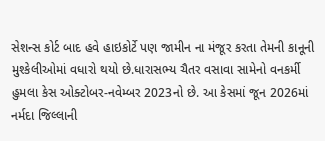સેશન્સ કોર્ટ બાદ હવે હાઇકોર્ટે પણ જામીન ના મંજૂર કરતા તેમની કાનૂની મુશ્કેલીઓમાં વધારો થયો છે.ધારાસભ્ય ચૈતર વસાવા સામેનો વનકર્મી હુમલા કેસ ઓક્ટોબર-નવેમ્બર 2023નો છે. આ કેસમાં જૂન 2026માં નર્મદા જિલ્લાની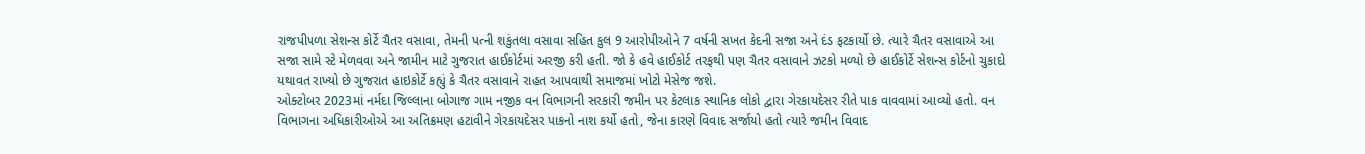રાજપીપળા સેશન્સ કોર્ટે ચૈતર વસાવા, તેમની પત્ની શકુંતલા વસાવા સહિત કુલ 9 આરોપીઓને 7 વર્ષની સખત કેદની સજા અને દંડ ફટકાર્યો છે. ત્યારે ચૈતર વસાવાએ આ સજા સામે સ્ટે મેળવવા અને જામીન માટે ગુજરાત હાઈકોર્ટમાં અરજી કરી હતી. જો કે હવે હાઈકોર્ટ તરફથી પણ ચૈતર વસાવાને ઝટકો મળ્યો છે હાઈકોર્ટે સેશન્સ કોર્ટનો ચુકાદો યથાવત રાખ્યો છે ગુજરાત હાઇકોર્ટે કહ્યું કે ચૈતર વસાવાને રાહત આપવાથી સમાજમાં ખોટો મેસેજ જશે.
ઓક્ટોબર 2023માં નર્મદા જિલ્લાના બોગાજ ગામ નજીક વન વિભાગની સરકારી જમીન પર કેટલાક સ્થાનિક લોકો દ્વારા ગેરકાયદેસર રીતે પાક વાવવામાં આવ્યો હતો. વન વિભાગના અધિકારીઓએ આ અતિક્રમણ હટાવીને ગેરકાયદેસર પાકનો નાશ કર્યો હતો, જેના કારણે વિવાદ સર્જાયો હતો ત્યારે જમીન વિવાદ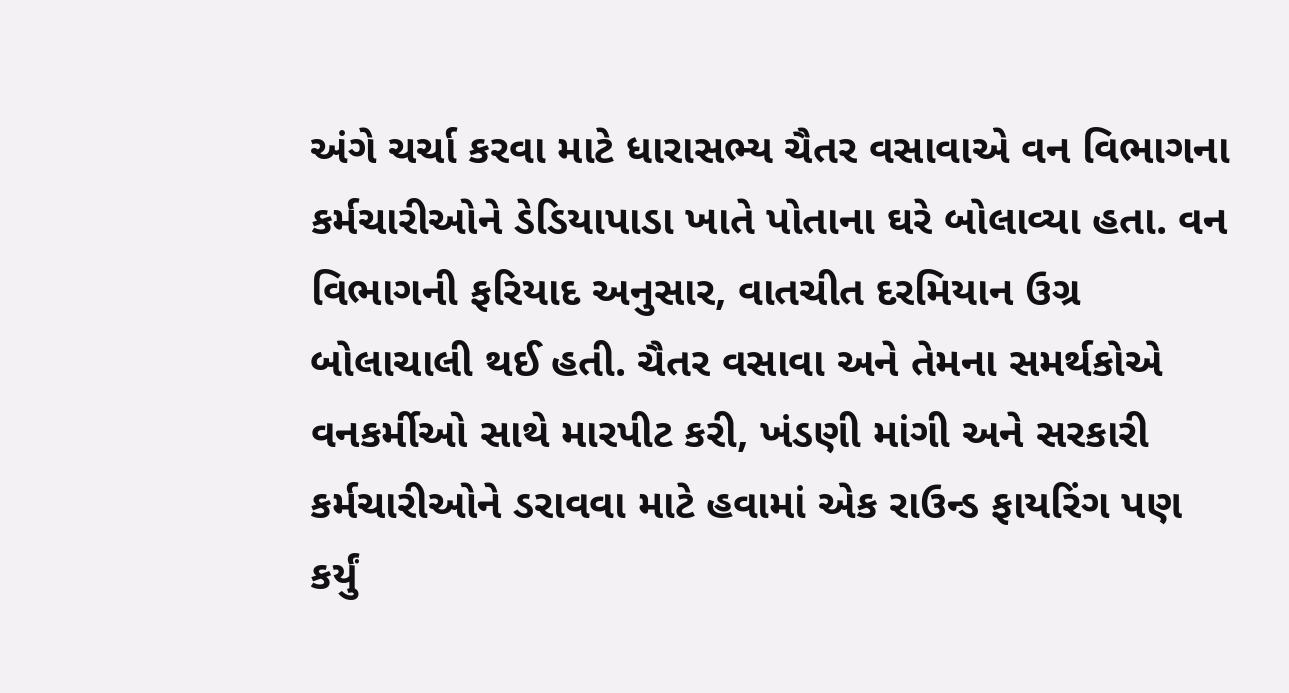અંગે ચર્ચા કરવા માટે ધારાસભ્ય ચૈતર વસાવાએ વન વિભાગના કર્મચારીઓને ડેડિયાપાડા ખાતે પોતાના ઘરે બોલાવ્યા હતા. વન વિભાગની ફરિયાદ અનુસાર, વાતચીત દરમિયાન ઉગ્ર બોલાચાલી થઈ હતી. ચૈતર વસાવા અને તેમના સમર્થકોએ વનકર્મીઓ સાથે મારપીટ કરી, ખંડણી માંગી અને સરકારી કર્મચારીઓને ડરાવવા માટે હવામાં એક રાઉન્ડ ફાયરિંગ પણ કર્યું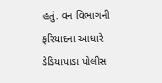હતું. વન વિભાગની ફરિયાદના આધારે ડેડિયાપાડા પોલીસ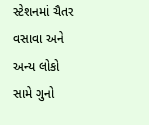સ્ટેશનમાં ચૈતર વસાવા અને અન્ય લોકો સામે ગુનો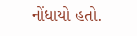નોંધાયો હતો.